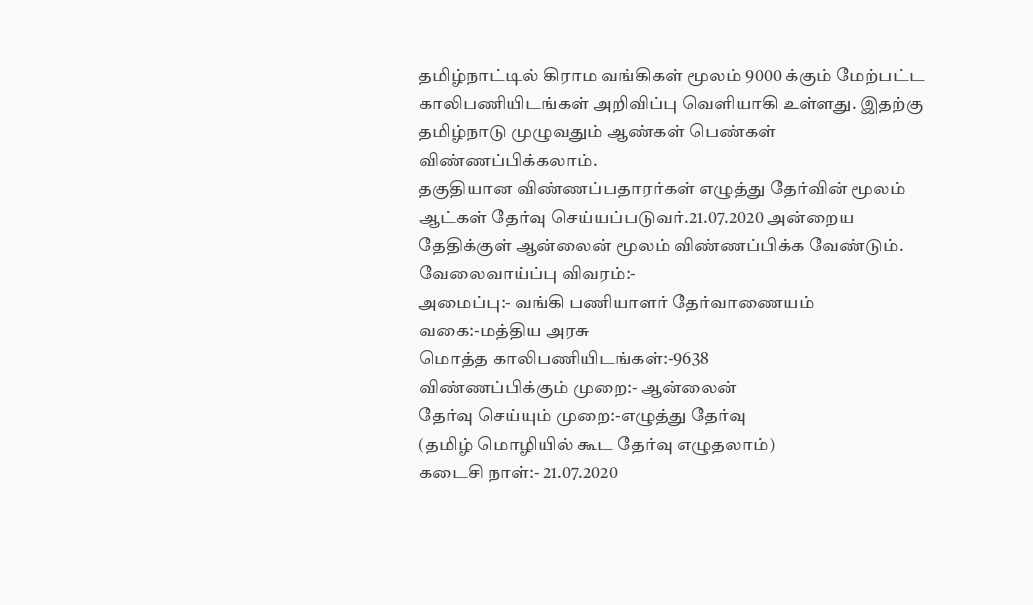தமிழ்நாட்டில் கிராம வங்கிகள் மூலம் 9000 க்கும் மேற்பட்ட காலிபணியிடங்கள் அறிவிப்பு வெளியாகி உள்ளது. இதற்கு தமிழ்நாடு முழுவதும் ஆண்கள் பெண்கள் விண்ணப்பிக்கலாம்.
தகுதியான விண்ணப்பதாரர்கள் எழுத்து தேர்வின் மூலம் ஆட்கள் தேர்வு செய்யப்படுவர்.21.07.2020 அன்றைய தேதிக்குள் ஆன்லைன் மூலம் விண்ணப்பிக்க வேண்டும்.
வேலைவாய்ப்பு விவரம்:-
அமைப்பு:- வங்கி பணியாளர் தேர்வாணையம்
வகை:-மத்திய அரசு
மொத்த காலிபணியிடங்கள்:-9638
விண்ணப்பிக்கும் முறை:- ஆன்லைன்
தேர்வு செய்யும் முறை:-எழுத்து தேர்வு
(தமிழ் மொழியில் கூட தேர்வு எழுதலாம்)
கடைசி நாள்:- 21.07.2020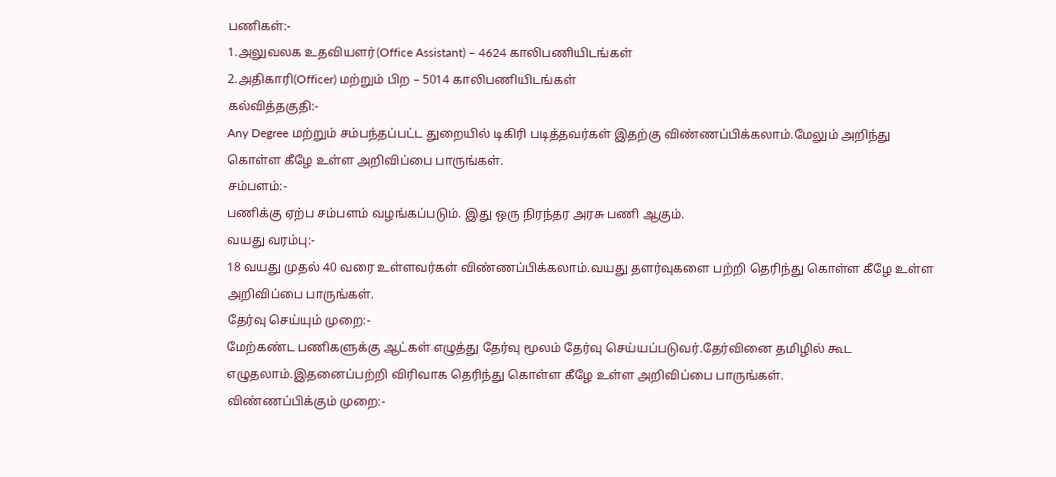பணிகள்:-
1.அலுவலக உதவியளர்(Office Assistant) – 4624 காலிபணியிடங்கள்
2.அதிகாரி(Officer) மற்றும் பிற – 5014 காலிபணியிடங்கள்
கல்வித்தகுதி:-
Any Degree மற்றும் சம்பந்தப்பட்ட துறையில் டிகிரி படித்தவர்கள் இதற்கு விண்ணப்பிக்கலாம்.மேலும் அறிந்து கொள்ள கீழே உள்ள அறிவிப்பை பாருங்கள்.
சம்பளம்:-
பணிக்கு ஏற்ப சம்பளம் வழங்கப்படும். இது ஒரு நிரந்தர அரசு பணி ஆகும்.
வயது வரம்பு:-
18 வயது முதல் 40 வரை உள்ளவர்கள் விண்ணப்பிக்கலாம்.வயது தளர்வுகளை பற்றி தெரிந்து கொள்ள கீழே உள்ள அறிவிப்பை பாருங்கள்.
தேர்வு செய்யும் முறை:-
மேற்கண்ட பணிகளுக்கு ஆட்கள் எழுத்து தேர்வு மூலம் தேர்வு செய்யப்படுவர்.தேர்வினை தமிழில் கூட எழுதலாம்.இதனைப்பற்றி விரிவாக தெரிந்து கொள்ள கீழே உள்ள அறிவிப்பை பாருங்கள்.
விண்ணப்பிக்கும் முறை:-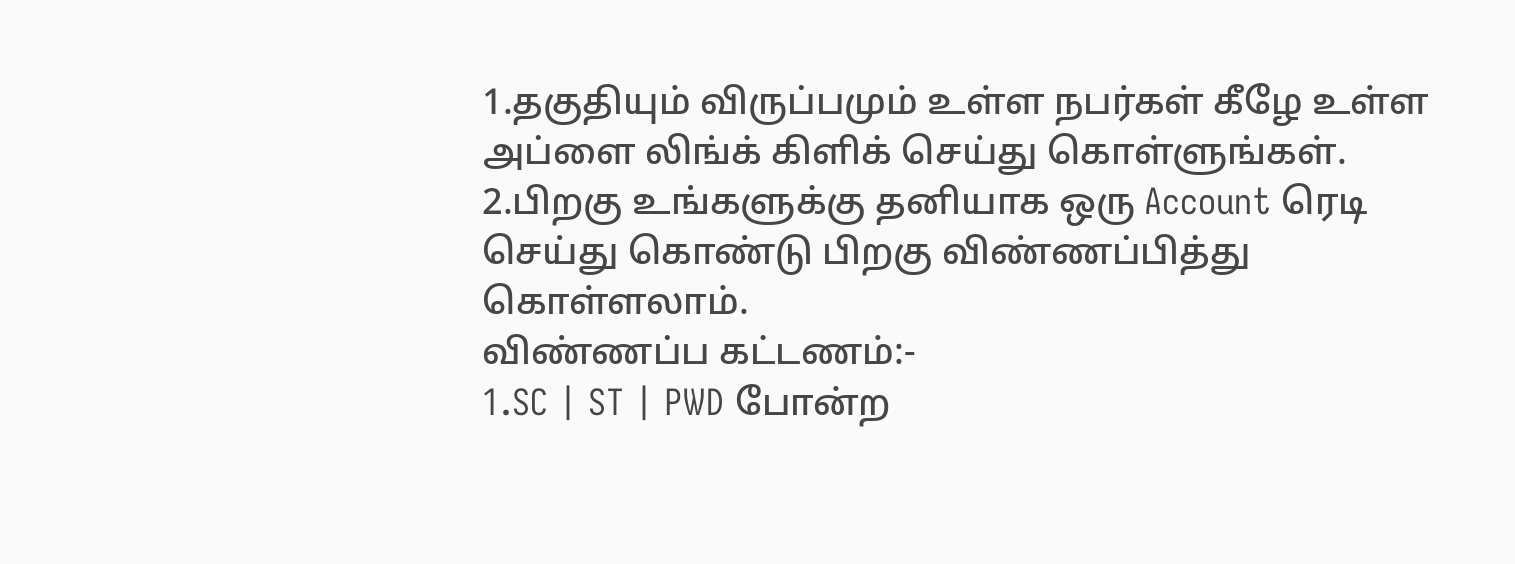1.தகுதியும் விருப்பமும் உள்ள நபர்கள் கீழே உள்ள அப்ளை லிங்க் கிளிக் செய்து கொள்ளுங்கள்.
2.பிறகு உங்களுக்கு தனியாக ஒரு Account ரெடி செய்து கொண்டு பிறகு விண்ணப்பித்து கொள்ளலாம்.
விண்ணப்ப கட்டணம்:-
1.SC | ST | PWD போன்ற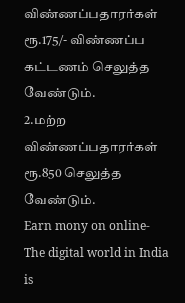விண்ணப்பதாரர்கள் ரூ.175/- விண்ணப்ப கட்டணம் செலுத்த வேண்டும்.
2.மற்ற விண்ணப்பதாரர்கள் ரூ.850 செலுத்த வேண்டும்.
Earn mony on online- The digital world in India is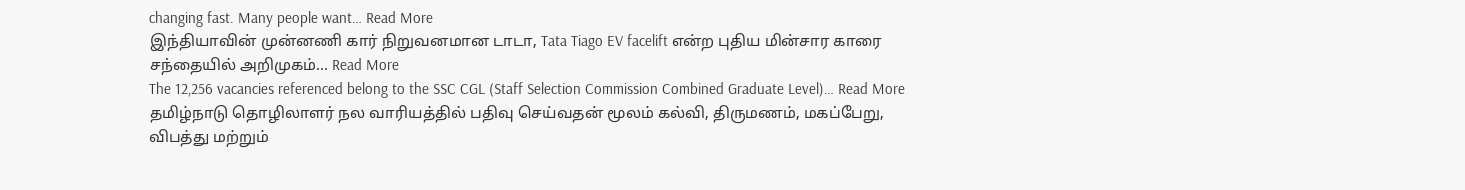changing fast. Many people want… Read More
இந்தியாவின் முன்னணி கார் நிறுவனமான டாடா, Tata Tiago EV facelift என்ற புதிய மின்சார காரை சந்தையில் அறிமுகம்… Read More
The 12,256 vacancies referenced belong to the SSC CGL (Staff Selection Commission Combined Graduate Level)… Read More
தமிழ்நாடு தொழிலாளர் நல வாரியத்தில் பதிவு செய்வதன் மூலம் கல்வி, திருமணம், மகப்பேறு, விபத்து மற்றும்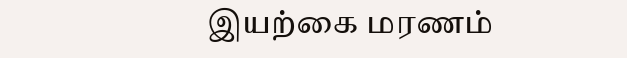இயற்கை மரணம்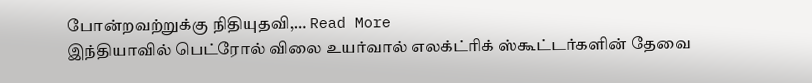போன்றவற்றுக்கு நிதியுதவி,… Read More
இந்தியாவில் பெட்ரோல் விலை உயர்வால் எலக்ட்ரிக் ஸ்கூட்டர்களின் தேவை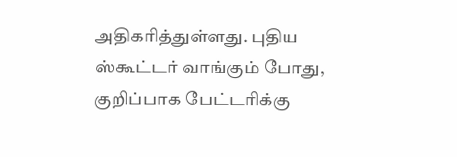அதிகரித்துள்ளது. புதிய ஸ்கூட்டர் வாங்கும் போது, குறிப்பாக பேட்டரிக்கு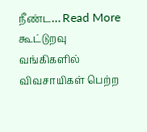நீண்ட… Read More
கூட்டுறவு வங்கிகளில் விவசாயிகள் பெற்ற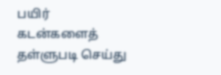பயிர் கடன்களைத் தள்ளுபடி செய்து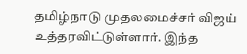தமிழ்நாடு முதலமைச்சர் விஜய் உத்தரவிட்டுள்ளார். இந்த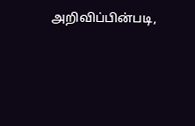அறிவிப்பின்படி,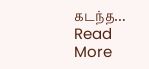கடந்த… Read More